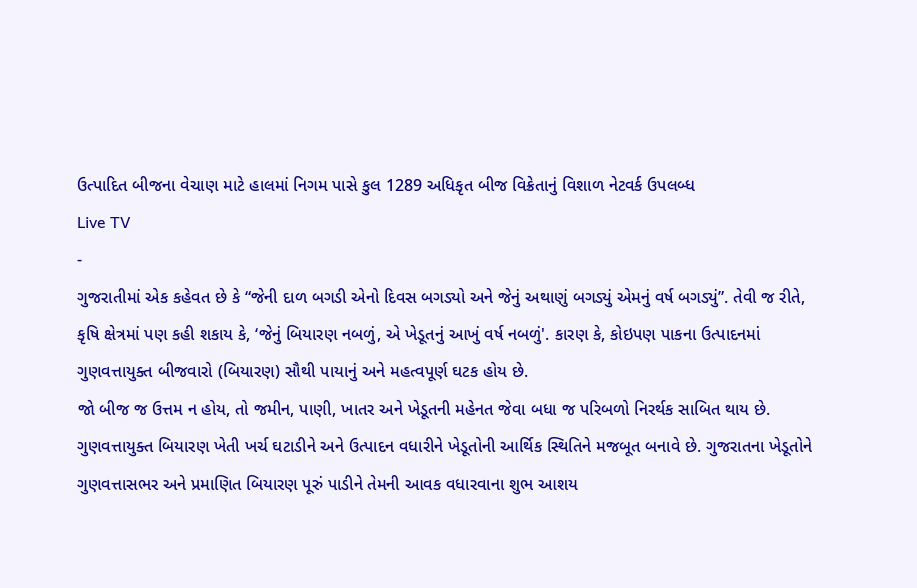ઉત્પાદિત બીજના વેચાણ માટે હાલમાં નિગમ પાસે કુલ 1289 અધિકૃત બીજ વિક્રેતાનું વિશાળ નેટવર્ક ઉપલબ્ધ
Live TV
-
ગુજરાતીમાં એક કહેવત છે કે “જેની દાળ બગડી એનો દિવસ બગડ્યો અને જેનું અથાણું બગડ્યું એમનું વર્ષ બગડ્યું”. તેવી જ રીતે, કૃષિ ક્ષેત્રમાં પણ કહી શકાય કે, ‘જેનું બિયારણ નબળું, એ ખેડૂતનું આખું વર્ષ નબળું'. કારણ કે, કોઇપણ પાકના ઉત્પાદનમાં ગુણવત્તાયુક્ત બીજવારો (બિયારણ) સૌથી પાયાનું અને મહત્વપૂર્ણ ઘટક હોય છે.
જો બીજ જ ઉત્તમ ન હોય, તો જમીન, પાણી, ખાતર અને ખેડૂતની મહેનત જેવા બધા જ પરિબળો નિરર્થક સાબિત થાય છે. ગુણવત્તાયુક્ત બિયારણ ખેતી ખર્ચ ઘટાડીને અને ઉત્પાદન વધારીને ખેડૂતોની આર્થિક સ્થિતિને મજબૂત બનાવે છે. ગુજરાતના ખેડૂતોને ગુણવત્તાસભર અને પ્રમાણિત બિયારણ પૂરું પાડીને તેમની આવક વધારવાના શુભ આશય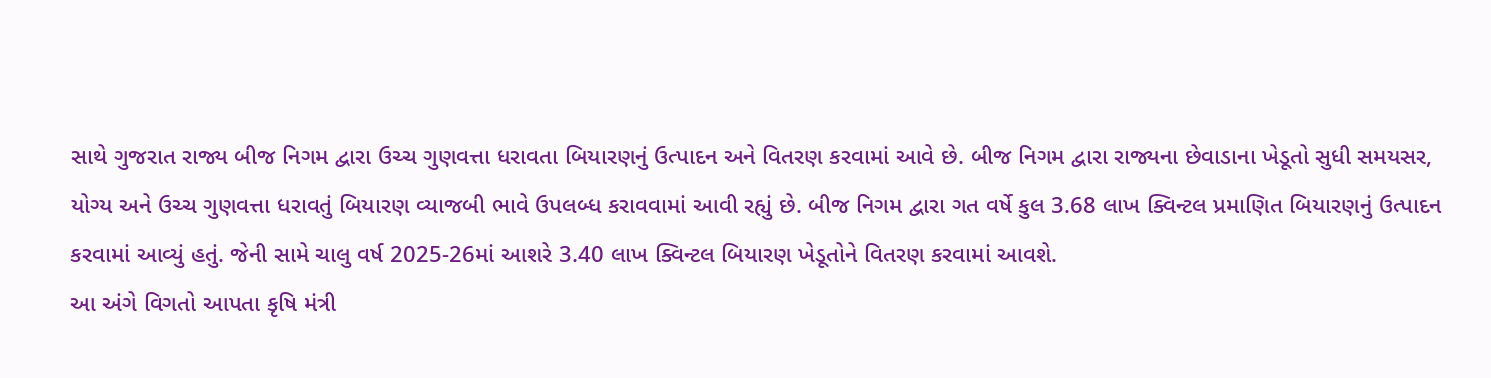સાથે ગુજરાત રાજ્ય બીજ નિગમ દ્વારા ઉચ્ચ ગુણવત્તા ધરાવતા બિયારણનું ઉત્પાદન અને વિતરણ કરવામાં આવે છે. બીજ નિગમ દ્વારા રાજ્યના છેવાડાના ખેડૂતો સુધી સમયસર, યોગ્ય અને ઉચ્ચ ગુણવત્તા ધરાવતું બિયારણ વ્યાજબી ભાવે ઉપલબ્ધ કરાવવામાં આવી રહ્યું છે. બીજ નિગમ દ્વારા ગત વર્ષે કુલ 3.68 લાખ ક્વિન્ટલ પ્રમાણિત બિયારણનું ઉત્પાદન કરવામાં આવ્યું હતું. જેની સામે ચાલુ વર્ષ 2025-26માં આશરે 3.40 લાખ ક્વિન્ટલ બિયારણ ખેડૂતોને વિતરણ કરવામાં આવશે.
આ અંગે વિગતો આપતા કૃષિ મંત્રી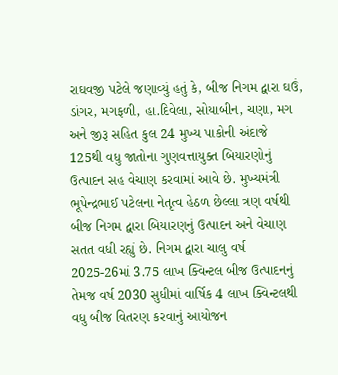રાઘવજી પટેલે જણાવ્યું હતું કે, બીજ નિગમ દ્વારા ઘઉં, ડાંગર, મગફળી, હા.દિવેલા, સોયાબીન, ચણા, મગ અને જીરૂ સહિત કુલ 24 મુખ્ય પાકોની અંદાજે 125થી વધુ જાતોના ગુણવત્તાયુક્ત બિયારણોનું ઉત્પાદન સહ વેચાણ કરવામાં આવે છે. મુખ્યમંત્રી ભૂપેન્દ્રભાઈ પટેલના નેતૃત્વ હેઠળ છેલ્લા ત્રણ વર્ષથી બીજ નિગમ દ્વારા બિયારણનું ઉત્પાદન અને વેચાણ સતત વધી રહ્યું છે. નિગમ દ્વારા ચાલુ વર્ષ 2025-26માં 3.75 લાખ ક્વિન્ટલ બીજ ઉત્પાદનનું તેમજ વર્ષ 2030 સુધીમાં વાર્ષિક 4 લાખ ક્વિન્ટલથી વધુ બીજ વિતરણ કરવાનું આયોજન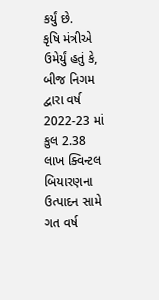કર્યું છે.
કૃષિ મંત્રીએ ઉમેર્યું હતું કે, બીજ નિગમ દ્વારા વર્ષ 2022-23 માં કુલ 2.38 લાખ ક્વિન્ટલ બિયારણના ઉત્પાદન સામે ગત વર્ષ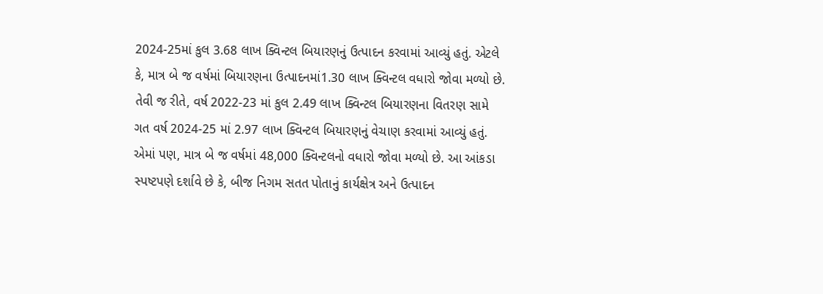2024-25માં કુલ 3.68 લાખ ક્વિન્ટલ બિયારણનું ઉત્પાદન કરવામાં આવ્યું હતું. એટલે કે, માત્ર બે જ વર્ષમાં બિયારણના ઉત્પાદનમાં1.30 લાખ ક્વિન્ટલ વધારો જોવા મળ્યો છે. તેવી જ રીતે, વર્ષ 2022-23 માં કુલ 2.49 લાખ ક્વિન્ટલ બિયારણના વિતરણ સામે ગત વર્ષ 2024-25 માં 2.97 લાખ ક્વિન્ટલ બિયારણનું વેચાણ કરવામાં આવ્યું હતું. એમાં પણ, માત્ર બે જ વર્ષમાં 48,000 ક્વિન્ટલનો વધારો જોવા મળ્યો છે. આ આંકડા સ્પષ્ટપણે દર્શાવે છે કે, બીજ નિગમ સતત પોતાનું કાર્યક્ષેત્ર અને ઉત્પાદન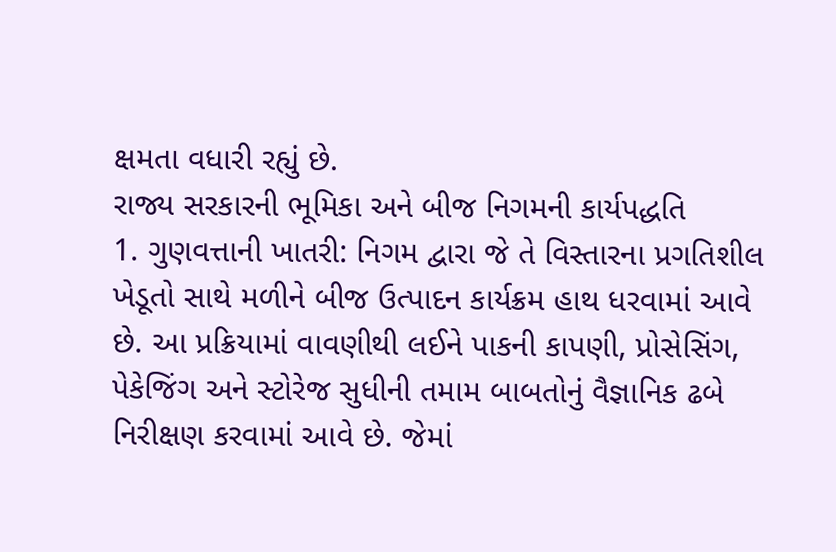ક્ષમતા વધારી રહ્યું છે.
રાજ્ય સરકારની ભૂમિકા અને બીજ નિગમની કાર્યપદ્ધતિ
1. ગુણવત્તાની ખાતરી: નિગમ દ્વારા જે તે વિસ્તારના પ્રગતિશીલ ખેડૂતો સાથે મળીને બીજ ઉત્પાદન કાર્યક્રમ હાથ ધરવામાં આવે છે. આ પ્રક્રિયામાં વાવણીથી લઈને પાકની કાપણી, પ્રોસેસિંગ, પેકેજિંગ અને સ્ટોરેજ સુધીની તમામ બાબતોનું વૈજ્ઞાનિક ઢબે નિરીક્ષણ કરવામાં આવે છે. જેમાં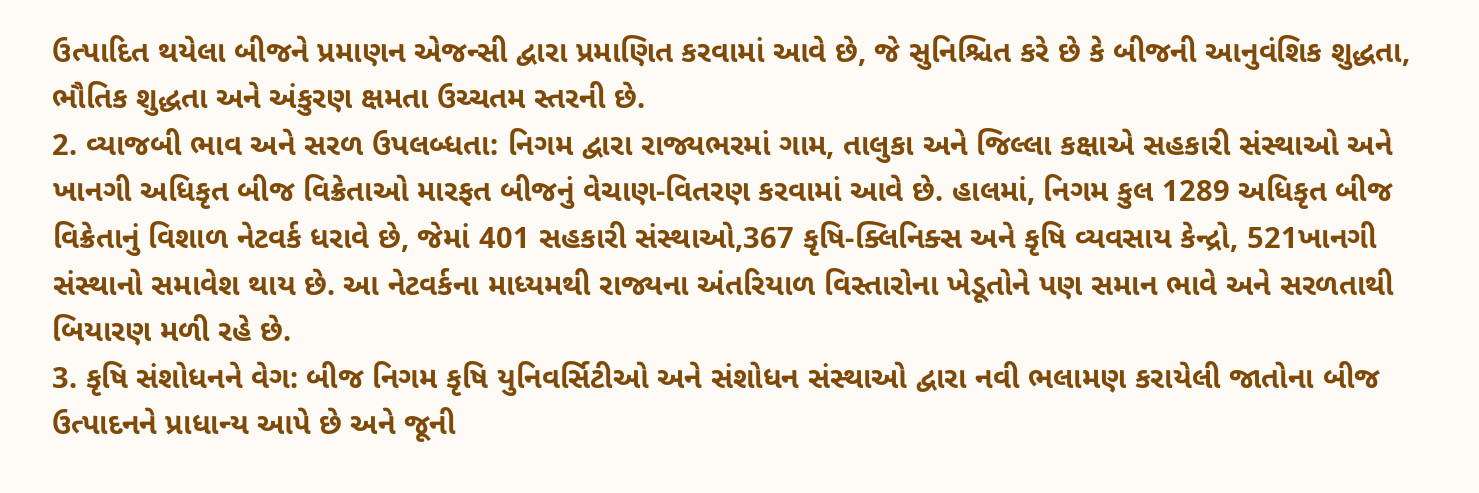ઉત્પાદિત થયેલા બીજને પ્રમાણન એજન્સી દ્વારા પ્રમાણિત કરવામાં આવે છે, જે સુનિશ્ચિત કરે છે કે બીજની આનુવંશિક શુદ્ધતા, ભૌતિક શુદ્ધતા અને અંકુરણ ક્ષમતા ઉચ્ચતમ સ્તરની છે.
2. વ્યાજબી ભાવ અને સરળ ઉપલબ્ધતા: નિગમ દ્વારા રાજ્યભરમાં ગામ, તાલુકા અને જિલ્લા કક્ષાએ સહકારી સંસ્થાઓ અને ખાનગી અધિકૃત બીજ વિક્રેતાઓ મારફત બીજનું વેચાણ-વિતરણ કરવામાં આવે છે. હાલમાં, નિગમ કુલ 1289 અધિકૃત બીજ વિક્રેતાનું વિશાળ નેટવર્ક ધરાવે છે, જેમાં 401 સહકારી સંસ્થાઓ,367 કૃષિ-ક્લિનિક્સ અને કૃષિ વ્યવસાય કેન્દ્રો, 521ખાનગી સંસ્થાનો સમાવેશ થાય છે. આ નેટવર્કના માધ્યમથી રાજ્યના અંતરિયાળ વિસ્તારોના ખેડૂતોને પણ સમાન ભાવે અને સરળતાથી બિયારણ મળી રહે છે.
3. કૃષિ સંશોધનને વેગ: બીજ નિગમ કૃષિ યુનિવર્સિટીઓ અને સંશોધન સંસ્થાઓ દ્વારા નવી ભલામણ કરાયેલી જાતોના બીજ ઉત્પાદનને પ્રાધાન્ય આપે છે અને જૂની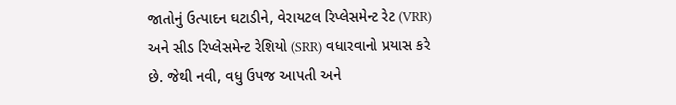જાતોનું ઉત્પાદન ઘટાડીને, વેરાયટલ રિપ્લેસમેન્ટ રેટ (VRR) અને સીડ રિપ્લેસમેન્ટ રેશિયો (SRR) વધારવાનો પ્રયાસ કરે છે. જેથી નવી, વધુ ઉપજ આપતી અને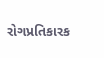રોગપ્રતિકારક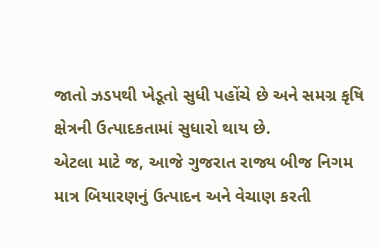જાતો ઝડપથી ખેડૂતો સુધી પહોંચે છે અને સમગ્ર કૃષિ ક્ષેત્રની ઉત્પાદકતામાં સુધારો થાય છે.
એટલા માટે જ, આજે ગુજરાત રાજ્ય બીજ નિગમ માત્ર બિયારણનું ઉત્પાદન અને વેચાણ કરતી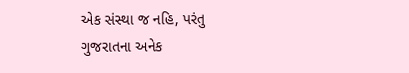એક સંસ્થા જ નહિ, પરંતુ ગુજરાતના અનેક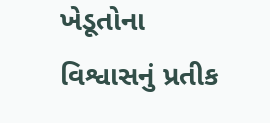ખેડૂતોના વિશ્વાસનું પ્રતીક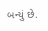બન્યું છે.